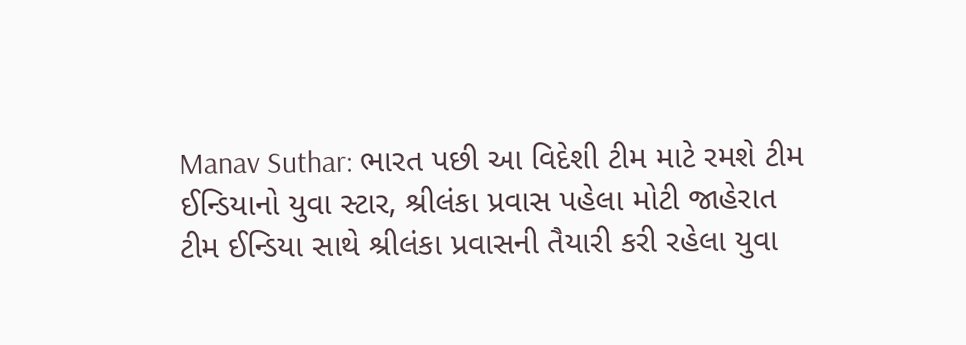Manav Suthar: ભારત પછી આ વિદેશી ટીમ માટે રમશે ટીમ ઈન્ડિયાનો યુવા સ્ટાર, શ્રીલંકા પ્રવાસ પહેલા મોટી જાહેરાત
ટીમ ઈન્ડિયા સાથે શ્રીલંકા પ્રવાસની તૈયારી કરી રહેલા યુવા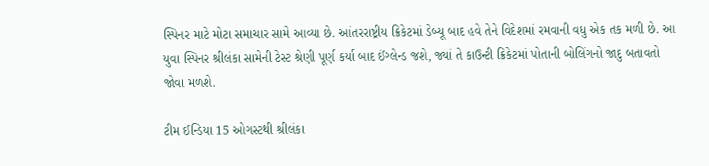સ્પિનર માટે મોટા સમાચાર સામે આવ્યા છે. આંતરરાષ્ટ્રીય ક્રિકેટમાં ડેબ્યૂ બાદ હવે તેને વિદેશમાં રમવાની વધુ એક તક મળી છે. આ યુવા સ્પિનર શ્રીલંકા સામેની ટેસ્ટ શ્રેણી પૂર્ણ કર્યા બાદ ઈંગ્લેન્ડ જશે, જ્યાં તે કાઉન્ટી ક્રિકેટમાં પોતાની બોલિંગનો જાદુ બતાવતો જોવા મળશે.

ટીમ ઈન્ડિયા 15 ઓગસ્ટથી શ્રીલંકા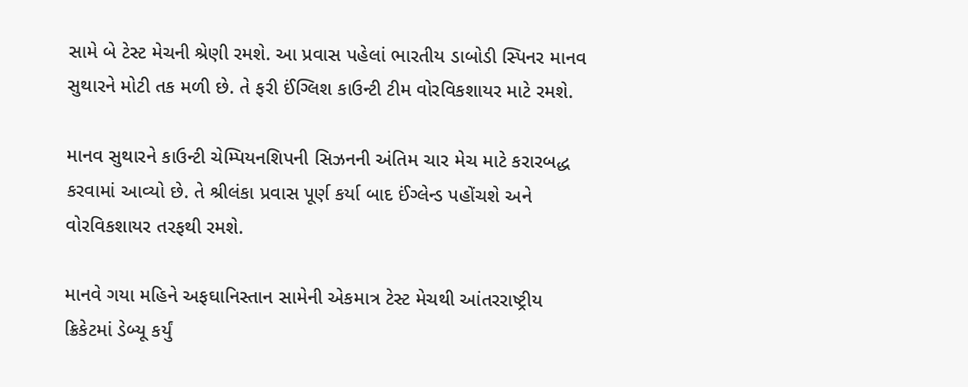સામે બે ટેસ્ટ મેચની શ્રેણી રમશે. આ પ્રવાસ પહેલાં ભારતીય ડાબોડી સ્પિનર માનવ સુથારને મોટી તક મળી છે. તે ફરી ઈંગ્લિશ કાઉન્ટી ટીમ વોરવિકશાયર માટે રમશે.

માનવ સુથારને કાઉન્ટી ચેમ્પિયનશિપની સિઝનની અંતિમ ચાર મેચ માટે કરારબદ્ધ કરવામાં આવ્યો છે. તે શ્રીલંકા પ્રવાસ પૂર્ણ કર્યા બાદ ઈંગ્લેન્ડ પહોંચશે અને વોરવિકશાયર તરફથી રમશે.

માનવે ગયા મહિને અફઘાનિસ્તાન સામેની એકમાત્ર ટેસ્ટ મેચથી આંતરરાષ્ટ્રીય ક્રિકેટમાં ડેબ્યૂ કર્યું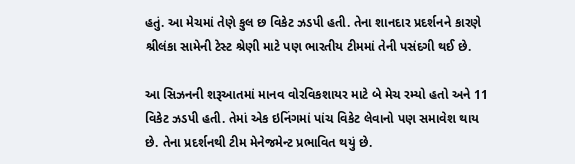હતું. આ મેચમાં તેણે કુલ છ વિકેટ ઝડપી હતી. તેના શાનદાર પ્રદર્શનને કારણે શ્રીલંકા સામેની ટેસ્ટ શ્રેણી માટે પણ ભારતીય ટીમમાં તેની પસંદગી થઈ છે.

આ સિઝનની શરૂઆતમાં માનવ વોરવિકશાયર માટે બે મેચ રમ્યો હતો અને 11 વિકેટ ઝડપી હતી. તેમાં એક ઇનિંગમાં પાંચ વિકેટ લેવાનો પણ સમાવેશ થાય છે. તેના પ્રદર્શનથી ટીમ મેનેજમેન્ટ પ્રભાવિત થયું છે.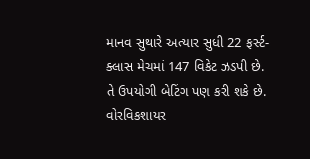માનવ સુથારે અત્યાર સુધી 22 ફર્સ્ટ-ક્લાસ મેચમાં 147 વિકેટ ઝડપી છે. તે ઉપયોગી બેટિંગ પણ કરી શકે છે. વોરવિકશાયર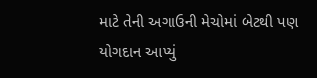માટે તેની અગાઉની મેચોમાં બેટથી પણ યોગદાન આપ્યું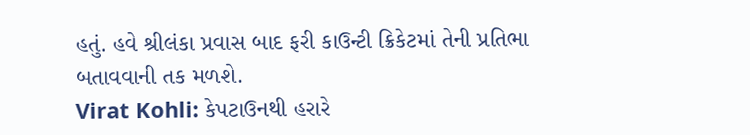હતું. હવે શ્રીલંકા પ્રવાસ બાદ ફરી કાઉન્ટી ક્રિકેટમાં તેની પ્રતિભા બતાવવાની તક મળશે.
Virat Kohli: કેપટાઉનથી હરારે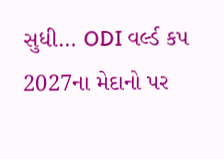સુધી… ODI વર્લ્ડ કપ 2027ના મેદાનો પર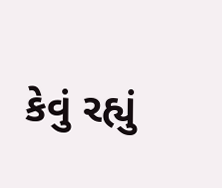કેવું રહ્યું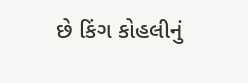છે કિંગ કોહલીનું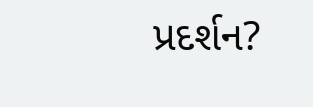પ્રદર્શન?